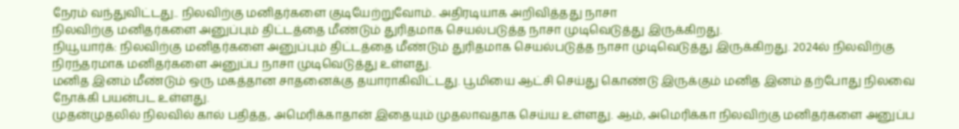நேரம் வந்துவிட்டது.. நிலவிற்கு மனிதர்களை குடியேற்றுவோம்.. அதிரடியாக அறிவித்தது நாசா
நிலவிற்கு மனிதர்களை அனுப்பும் திட்டத்தை மீண்டும் துரிதமாக செயல்படுத்த நாசா முடிவெடுத்து இருக்கிறது.
நியூயார்க்: நிலவிற்கு மனிதர்களை அனுப்பும் திட்டத்தை மீண்டும் துரிதமாக செயல்படுத்த நாசா முடிவெடுத்து இருக்கிறது. 2024ல் நிலவிற்கு நிரந்தரமாக மனிதர்களை அனுப்ப நாசா முடிவெடுத்து உள்ளது.
மனித இனம் மீண்டும் ஒரு மகத்தான சாதனைக்கு தயாராகிவிட்டது. பூமியை ஆட்சி செய்து கொண்டு இருக்கும் மனித இனம் தற்போது நிலவை நோக்கி பயன்பட உள்ளது.
முதன்முதலில் நிலவில் கால் பதித்த, அமெரிக்காதான் இதையும் முதலாவதாக செய்ய உள்ளது. ஆம், அமெரிக்கா நிலவிற்கு மனிதர்களை அனுப்ப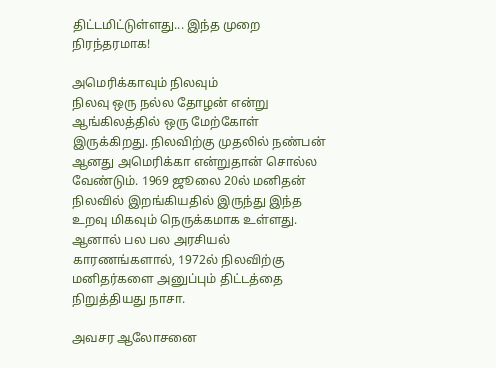திட்டமிட்டுள்ளது... இந்த முறை நிரந்தரமாக!

அமெரிக்காவும் நிலவும்
நிலவு ஒரு நல்ல தோழன் என்று ஆங்கிலத்தில் ஒரு மேற்கோள் இருக்கிறது. நிலவிற்கு முதலில் நண்பன் ஆனது அமெரிக்கா என்றுதான் சொல்ல வேண்டும். 1969 ஜூலை 20ல் மனிதன் நிலவில் இறங்கியதில் இருந்து இந்த உறவு மிகவும் நெருக்கமாக உள்ளது. ஆனால் பல பல அரசியல் காரணங்களால், 1972ல் நிலவிற்கு மனிதர்களை அனுப்பும் திட்டத்தை நிறுத்தியது நாசா.

அவசர ஆலோசனை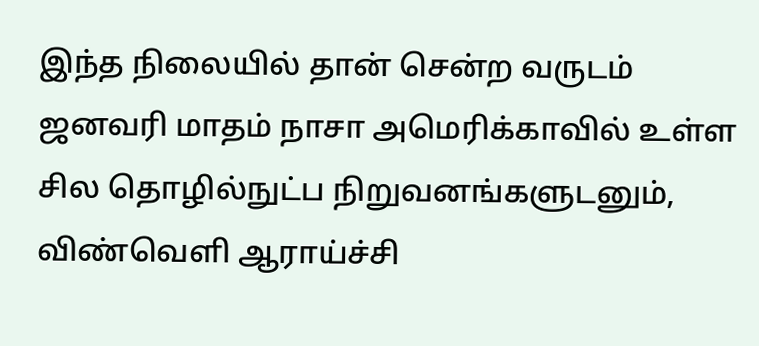இந்த நிலையில் தான் சென்ற வருடம் ஜனவரி மாதம் நாசா அமெரிக்காவில் உள்ள சில தொழில்நுட்ப நிறுவனங்களுடனும், விண்வெளி ஆராய்ச்சி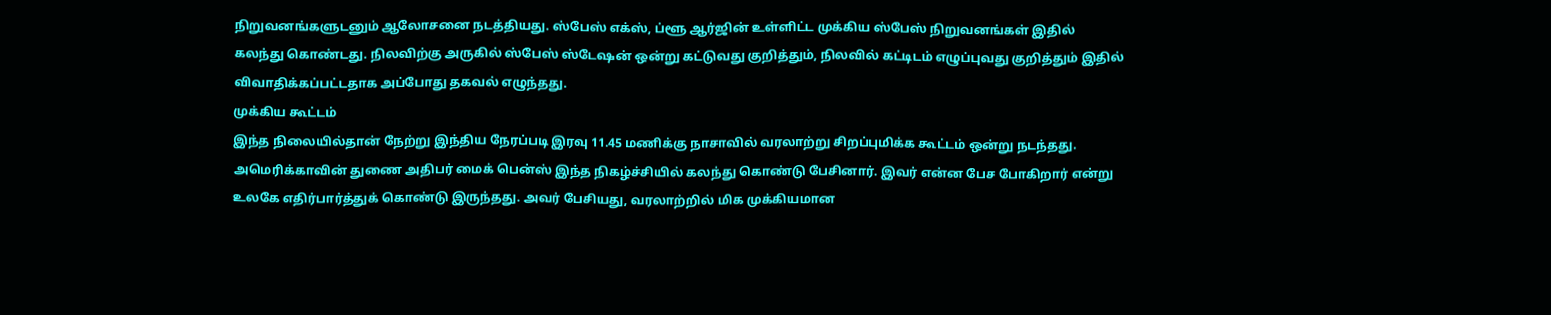நிறுவனங்களுடனும் ஆலோசனை நடத்தியது. ஸ்பேஸ் எக்ஸ், ப்ளூ ஆர்ஜின் உள்ளிட்ட முக்கிய ஸ்பேஸ் நிறுவனங்கள் இதில் கலந்து கொண்டது. நிலவிற்கு அருகில் ஸ்பேஸ் ஸ்டேஷன் ஒன்று கட்டுவது குறித்தும், நிலவில் கட்டிடம் எழுப்புவது குறித்தும் இதில் விவாதிக்கப்பட்டதாக அப்போது தகவல் எழுந்தது.
முக்கிய கூட்டம்
இந்த நிலையில்தான் நேற்று இந்திய நேரப்படி இரவு 11.45 மணிக்கு நாசாவில் வரலாற்று சிறப்புமிக்க கூட்டம் ஒன்று நடந்தது. அமெரிக்காவின் துணை அதிபர் மைக் பென்ஸ் இந்த நிகழ்ச்சியில் கலந்து கொண்டு பேசினார். இவர் என்ன பேச போகிறார் என்று உலகே எதிர்பார்த்துக் கொண்டு இருந்தது. அவர் பேசியது, வரலாற்றில் மிக முக்கியமான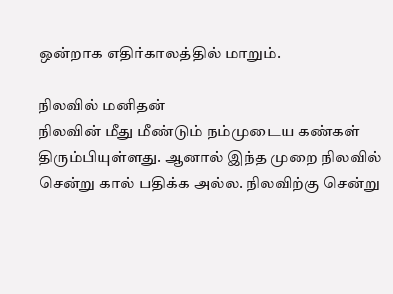ஒன்றாக எதிர்காலத்தில் மாறும்.

நிலவில் மனிதன்
நிலவின் மீது மீண்டும் நம்முடைய கண்கள் திரும்பியுள்ளது. ஆனால் இந்த முறை நிலவில் சென்று கால் பதிக்க அல்ல. நிலவிற்கு சென்று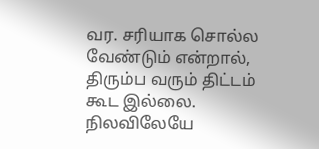வர. சரியாக சொல்ல வேண்டும் என்றால், திரும்ப வரும் திட்டம் கூட இல்லை. நிலவிலேயே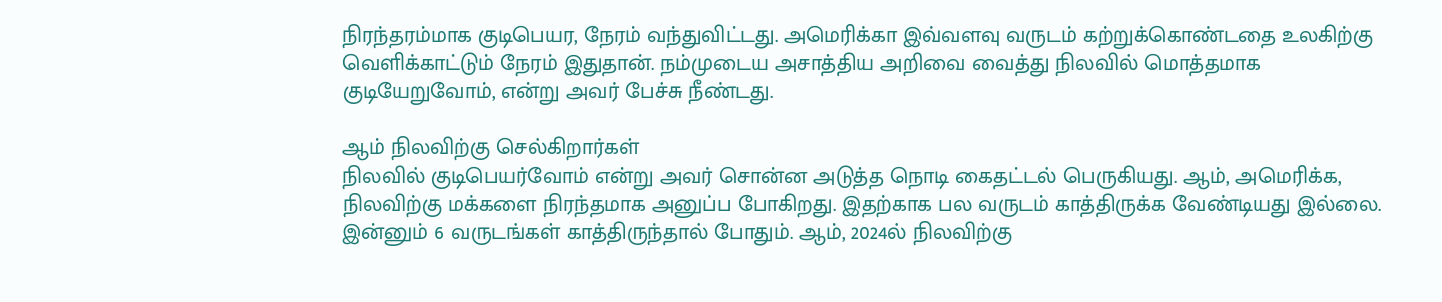நிரந்தரம்மாக குடிபெயர, நேரம் வந்துவிட்டது. அமெரிக்கா இவ்வளவு வருடம் கற்றுக்கொண்டதை உலகிற்கு வெளிக்காட்டும் நேரம் இதுதான். நம்முடைய அசாத்திய அறிவை வைத்து நிலவில் மொத்தமாக குடியேறுவோம், என்று அவர் பேச்சு நீண்டது.

ஆம் நிலவிற்கு செல்கிறார்கள்
நிலவில் குடிபெயர்வோம் என்று அவர் சொன்ன அடுத்த நொடி கைதட்டல் பெருகியது. ஆம், அமெரிக்க, நிலவிற்கு மக்களை நிரந்தமாக அனுப்ப போகிறது. இதற்காக பல வருடம் காத்திருக்க வேண்டியது இல்லை. இன்னும் 6 வருடங்கள் காத்திருந்தால் போதும். ஆம், 2024ல் நிலவிற்கு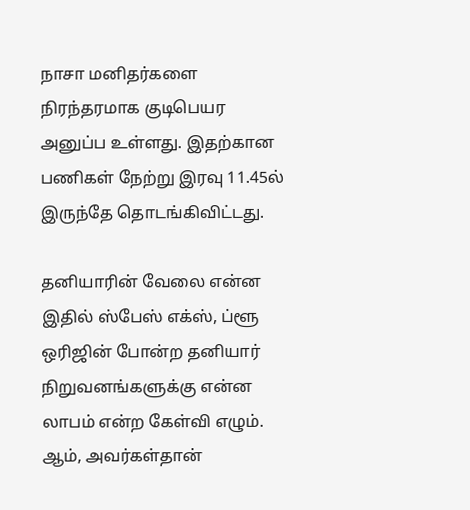நாசா மனிதர்களை நிரந்தரமாக குடிபெயர அனுப்ப உள்ளது. இதற்கான பணிகள் நேற்று இரவு 11.45ல் இருந்தே தொடங்கிவிட்டது.

தனியாரின் வேலை என்ன
இதில் ஸ்பேஸ் எக்ஸ், ப்ளூ ஒரிஜின் போன்ற தனியார் நிறுவனங்களுக்கு என்ன லாபம் என்ற கேள்வி எழும். ஆம், அவர்கள்தான்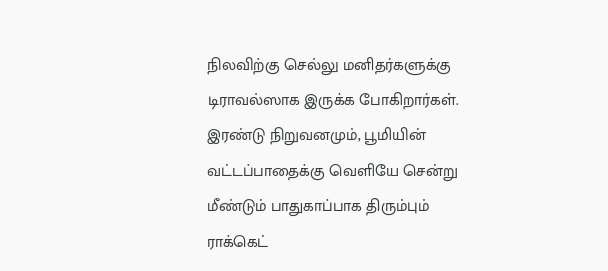நிலவிற்கு செல்லு மனிதர்களுக்கு டிராவல்ஸாக இருக்க போகிறார்கள். இரண்டு நிறுவனமும், பூமியின் வட்டப்பாதைக்கு வெளியே சென்று மீண்டும் பாதுகாப்பாக திரும்பும் ராக்கெட்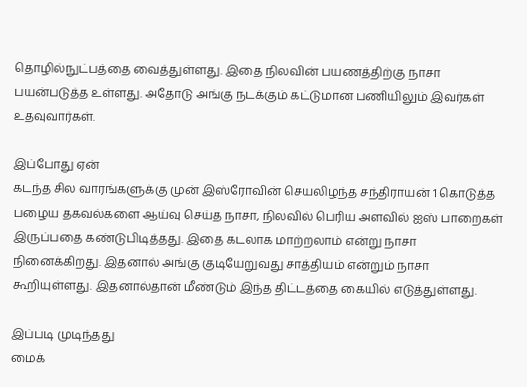தொழில்நுட்பத்தை வைத்துள்ளது. இதை நிலவின் பயணத்திற்கு நாசா பயன்படுத்த உள்ளது. அதோடு அங்கு நடக்கும் கட்டுமான பணியிலும் இவர்கள் உதவுவார்கள்.

இப்போது ஏன்
கடந்த சில வாரங்களுக்கு முன் இஸ்ரோவின் செயலிழந்த சந்திராயன் 1 கொடுத்த பழைய தகவல்களை ஆய்வு செய்த நாசா, நிலவில் பெரிய அளவில் ஐஸ் பாறைகள் இருப்பதை கண்டுபிடித்தது. இதை கடலாக மாற்றலாம் என்று நாசா நினைக்கிறது. இதனால் அங்கு குடியேறுவது சாத்தியம் என்றும் நாசா கூறியுள்ளது. இதனால்தான் மீண்டும் இந்த திட்டத்தை கையில் எடுத்துள்ளது.

இப்படி முடிந்தது
மைக்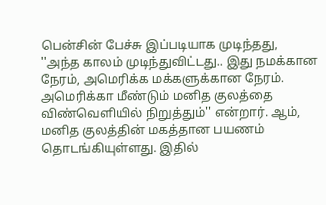பென்சின் பேச்சு இப்படியாக முடிந்தது, ''அந்த காலம் முடிந்துவிட்டது.. இது நமக்கான நேரம், அமெரிக்க மக்களுக்கான நேரம். அமெரிக்கா மீண்டும் மனித குலத்தை விண்வெளியில் நிறுத்தும்'' என்றார். ஆம், மனித குலத்தின் மகத்தான பயணம் தொடங்கியுள்ளது. இதில்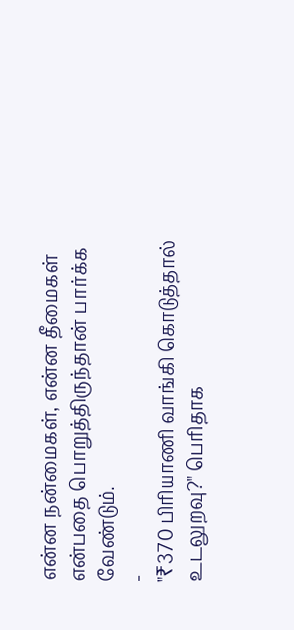என்ன நன்மைகள், என்ன தீமைகள் என்பதை பொறுத்திருந்தான் பார்க்க வேண்டும்.
-
"₹370 பிரியாணி வாங்கி கொடுத்தால் உடலுறவு?" பெரிதாக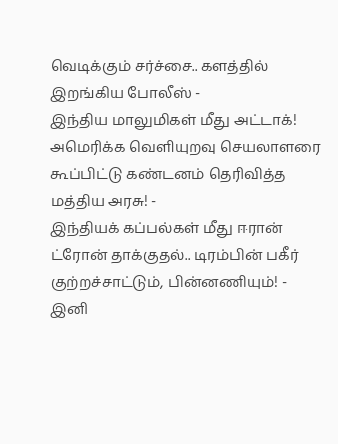வெடிக்கும் சர்ச்சை.. களத்தில் இறங்கிய போலீஸ் -
இந்திய மாலுமிகள் மீது அட்டாக்! அமெரிக்க வெளியுறவு செயலாளரை கூப்பிட்டு கண்டனம் தெரிவித்த மத்திய அரசு! -
இந்தியக் கப்பல்கள் மீது ஈரான் ட்ரோன் தாக்குதல்.. டிரம்பின் பகீர் குற்றச்சாட்டும், பின்னணியும்! -
இனி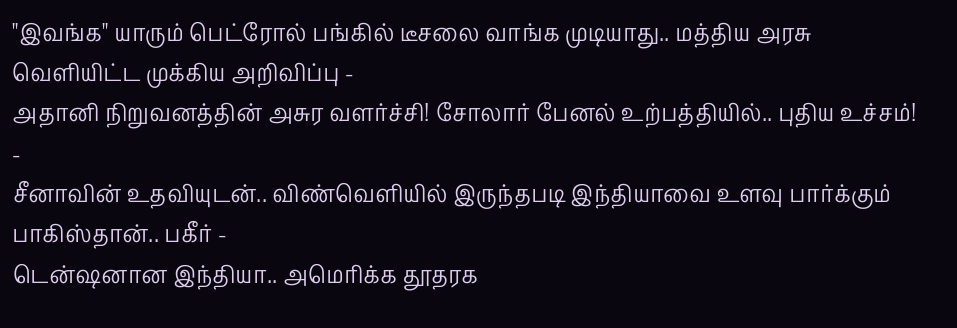"இவங்க" யாரும் பெட்ரோல் பங்கில் டீசலை வாங்க முடியாது.. மத்திய அரசு வெளியிட்ட முக்கிய அறிவிப்பு -
அதானி நிறுவனத்தின் அசுர வளர்ச்சி! சோலார் பேனல் உற்பத்தியில்.. புதிய உச்சம்! -
சீனாவின் உதவியுடன்.. விண்வெளியில் இருந்தபடி இந்தியாவை உளவு பார்க்கும் பாகிஸ்தான்.. பகீர் -
டென்ஷனான இந்தியா.. அமெரிக்க தூதரக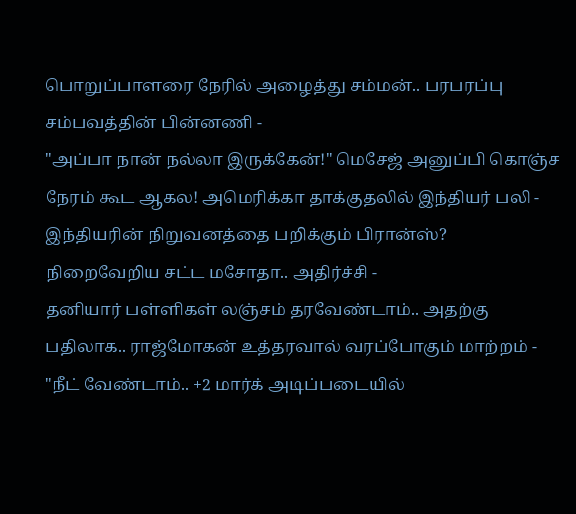பொறுப்பாளரை நேரில் அழைத்து சம்மன்.. பரபரப்பு சம்பவத்தின் பின்னணி -
"அப்பா நான் நல்லா இருக்கேன்!" மெசேஜ் அனுப்பி கொஞ்ச நேரம் கூட ஆகல! அமெரிக்கா தாக்குதலில் இந்தியர் பலி -
இந்தியரின் நிறுவனத்தை பறிக்கும் பிரான்ஸ்? நிறைவேறிய சட்ட மசோதா.. அதிர்ச்சி -
தனியார் பள்ளிகள் லஞ்சம் தரவேண்டாம்.. அதற்கு பதிலாக.. ராஜ்மோகன் உத்தரவால் வரப்போகும் மாற்றம் -
"நீட் வேண்டாம்.. +2 மார்க் அடிப்படையில்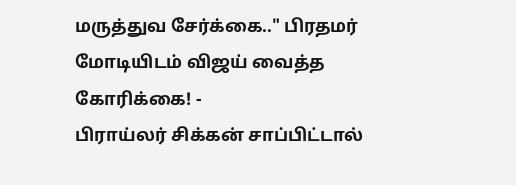மருத்துவ சேர்க்கை.." பிரதமர் மோடியிடம் விஜய் வைத்த கோரிக்கை! -
பிராய்லர் சிக்கன் சாப்பிட்டால்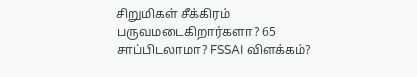சிறுமிகள் சீக்கிரம் பருவமடைகிறார்களா? 65 சாப்பிடலாமா? FSSAI விளக்கம்?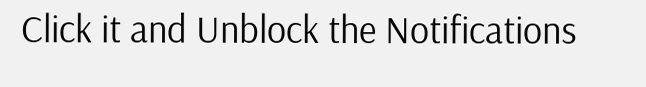Click it and Unblock the Notifications